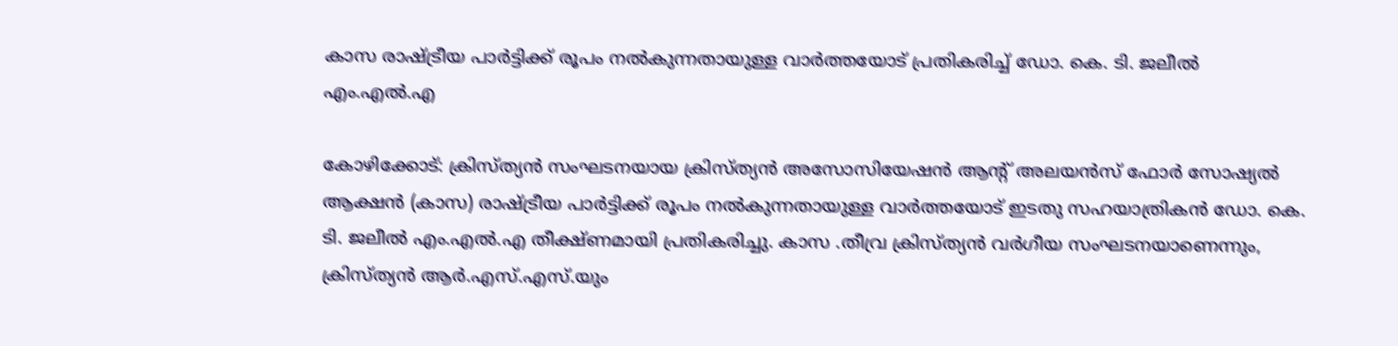കാസ രാഷ്ട്രീയ പാര്‍ട്ടിക്ക് രൂപം നല്‍കുന്നതായുള്ള വാര്‍ത്തയോട് പ്രതികരിച്ച് ഡോ. കെ. ടി. ജലീല്‍ എം.എല്‍.എ

കോഴിക്കോട്: ക്രിസ്ത്യന്‍ സംഘടനയായ ക്രിസ്ത്യന്‍ അസോസിയേഷന്‍ ആന്റ് അലയന്‍സ് ഫോര്‍ സോഷ്യല്‍ ആക്ഷന്‍ (കാസ) രാഷ്ട്രീയ പാര്‍ട്ടിക്ക് രൂപം നല്‍കുന്നതായുള്ള വാര്‍ത്തയോട് ഇടതു സഹയാത്രികന്‍ ഡോ. കെ. ടി. ജലീല്‍ എം.എല്‍.എ തീക്ഷ്ണമായി പ്രതികരിച്ചു. കാസ .തീവ്ര ക്രിസ്ത്യന്‍ വര്‍ഗീയ സംഘടനയാണെന്നും, ക്രിസ്ത്യൻ ആർ.എസ്.എസ്.യും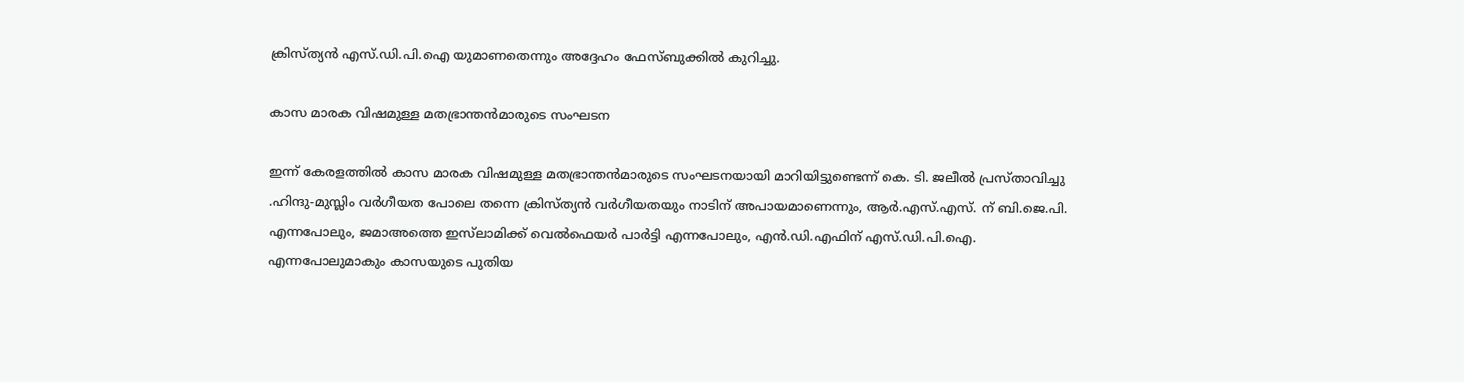ക്രിസ്ത്യൻ എസ്.ഡി.പി.ഐ യുമാണതെന്നും അദ്ദേഹം ഫേസ്‌ബുക്കിൽ കുറിച്ചു.

കാസ മാരക വിഷമുള്ള മതഭ്രാന്തന്‍മാരുടെ സംഘടന

ഇന്ന് കേരളത്തിൽ കാസ മാരക വിഷമുള്ള മതഭ്രാന്തന്‍മാരുടെ സംഘടനയായി മാറിയിട്ടുണ്ടെന്ന് കെ. ടി. ജലീല്‍ പ്രസ്താവിച്ചു .ഹിന്ദു-മുസ്ലിം വര്‍ഗീയത പോലെ തന്നെ ക്രിസ്ത്യൻ വര്‍ഗീയതയും നാടിന് അപായമാണെന്നും, ആര്‍.എസ്.എസ്. ന് ബി.ജെ.പി. എന്നപോലും, ജമാഅത്തെ ഇസ്‌ലാമിക്ക് വെല്‍ഫെയര്‍ പാര്‍ട്ടി എന്നപോലും, എന്‍.ഡി.എഫിന് എസ്.ഡി.പി.ഐ. എന്നപോലുമാകും കാസയുടെ പുതിയ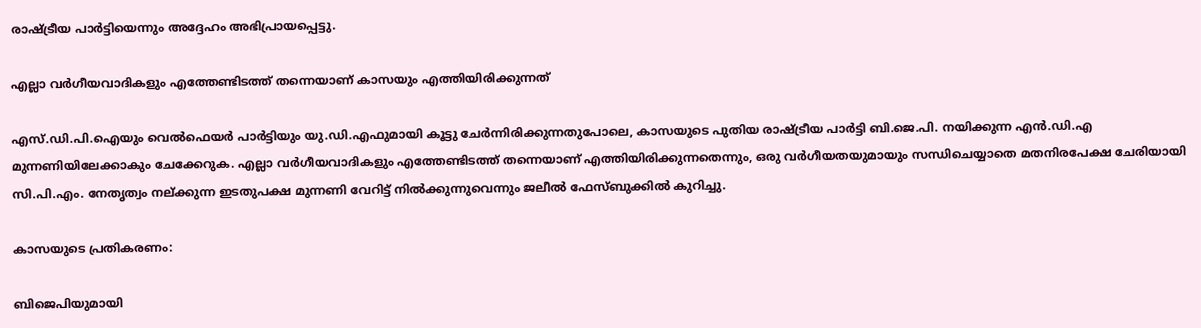രാഷ്ട്രീയ പാര്‍ട്ടിയെന്നും അദ്ദേഹം അഭിപ്രായപ്പെട്ടു.

എല്ലാ വര്‍ഗീയവാദികളും എത്തേണ്ടിടത്ത് തന്നെയാണ് കാസയും എത്തിയിരിക്കുന്നത്

എസ്.ഡി.പി.ഐയും വെല്‍ഫെയര്‍ പാര്‍ട്ടിയും യു.ഡി.എഫുമായി കൂട്ടു ചേർന്നിരിക്കുന്നതുപോലെ, കാസയുടെ പുതിയ രാഷ്ട്രീയ പാര്‍ട്ടി ബി.ജെ.പി. നയിക്കുന്ന എന്‍.ഡി.എ മുന്നണിയിലേക്കാകും ചേക്കേറുക. എല്ലാ വര്‍ഗീയവാദികളും എത്തേണ്ടിടത്ത് തന്നെയാണ് എത്തിയിരിക്കുന്നതെന്നും, ഒരു വര്‍ഗീയതയുമായും സന്ധിചെയ്യാതെ മതനിരപേക്ഷ ചേരിയായി സി.പി.എം. നേതൃത്വം നല്ക്കുന്ന ഇടതുപക്ഷ മുന്നണി വേറിട്ട് നില്‍ക്കുന്നുവെന്നും ജലീല്‍ ഫേസ്‌ബുക്കിൽ കുറിച്ചു.

കാസയുടെ പ്രതികരണം:

ബിജെപിയുമായി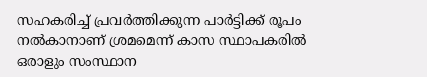സഹകരിച്ച് പ്രവര്‍ത്തിക്കുന്ന പാര്‍ട്ടിക്ക് രൂപം നല്‍കാനാണ് ശ്രമമെന്ന് കാസ സ്ഥാപകരില്‍ ഒരാളും സംസ്ഥാന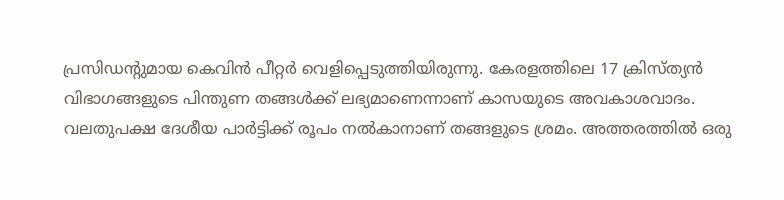പ്രസിഡന്റുമായ കെവിന്‍ പീറ്റര്‍ വെളിപ്പെടുത്തിയിരുന്നു. കേരളത്തിലെ 17 ക്രിസ്ത്യന്‍ വിഭാഗങ്ങളുടെ പിന്തുണ തങ്ങൾക്ക് ലഭ്യമാണെന്നാണ് കാസയുടെ അവകാശവാദം. വലതുപക്ഷ ദേശീയ പാര്‍ട്ടിക്ക് രൂപം നല്‍കാനാണ് തങ്ങളുടെ ശ്രമം. അത്തരത്തിൽ ഒരു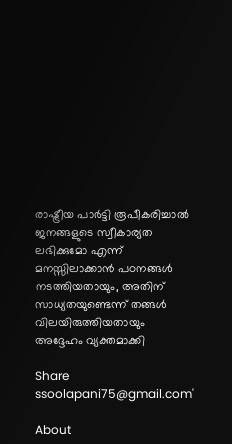രാഷ്ട്രീയ പാര്‍ട്ടി രൂപീകരിച്ചാൽ ജനങ്ങളുടെ സ്വീകാര്യത ലഭിക്കുമോ എന്ന് മനസ്സിലാക്കാൻ പഠനങ്ങള്‍ നടത്തിയതായും, അതിന് സാധ്യതയുണ്ടെന്ന് തങ്ങള്‍ വിലയിരുത്തിയതായും അദ്ദേഹം വ്യക്തമാക്കി

Share
ssoolapani75@gmail.com'

About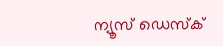ന്യൂസ് ഡെസ്ക്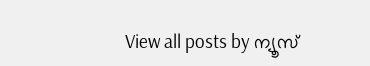View all posts by ന്യൂസ്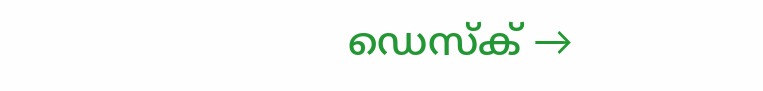ഡെസ്ക് →